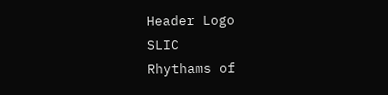Header Logo
SLIC
Rhythams of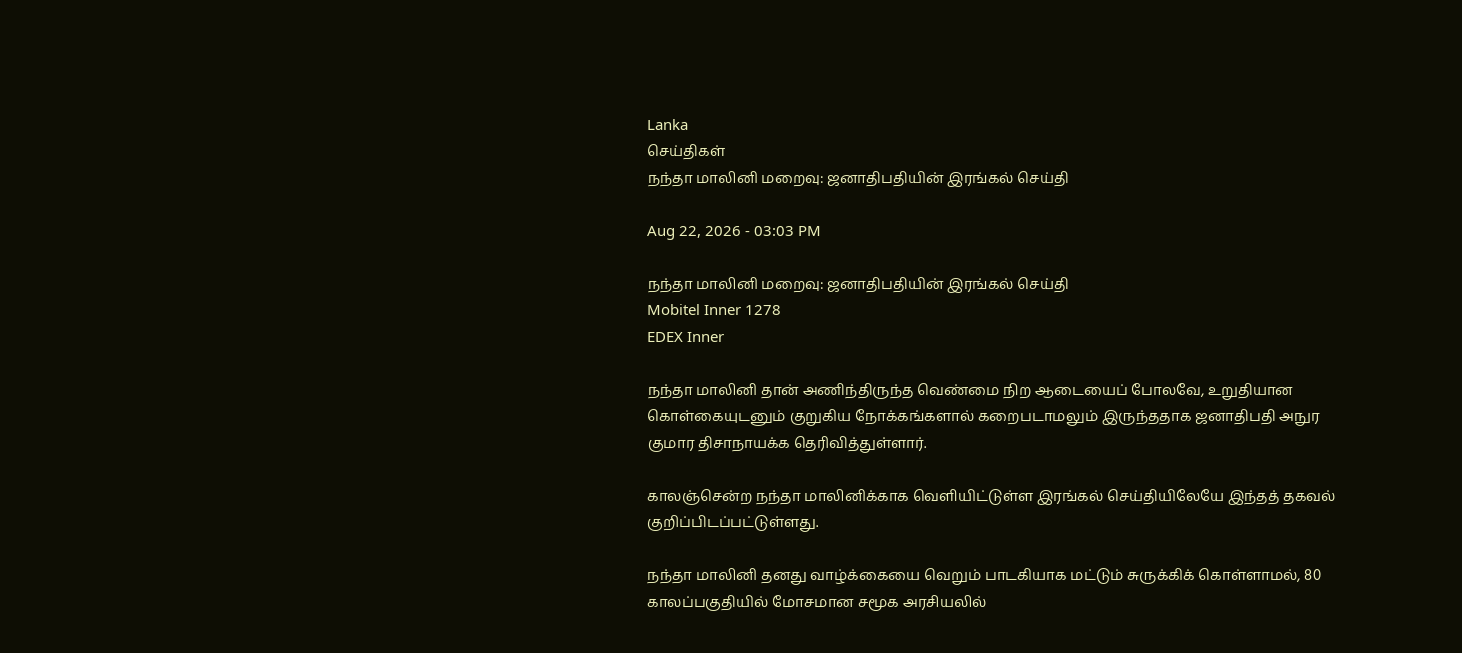Lanka
செய்திகள்
நந்தா மாலினி மறைவு: ஜனாதிபதியின் இரங்கல் செய்தி

Aug 22, 2026 - 03:03 PM

நந்தா மாலினி மறைவு: ஜனாதிபதியின் இரங்கல் செய்தி
Mobitel Inner 1278
EDEX Inner

நந்தா மாலினி தான் அணிந்திருந்த வெண்மை நிற ஆடையைப் போலவே, உறுதியான கொள்கையுடனும் குறுகிய நோக்கங்களால் கறைபடாமலும் இருந்ததாக ஜனாதிபதி அநுர குமார திசாநாயக்க தெரிவித்துள்ளார்.

காலஞ்சென்ற நந்தா மாலினிக்காக வெளியிட்டுள்ள இரங்கல் செய்தியிலேயே இந்தத் தகவல் குறிப்பிடப்பட்டுள்ளது.

நந்தா மாலினி தனது வாழ்க்கையை வெறும் பாடகியாக மட்டும் சுருக்கிக் கொள்ளாமல், 80 காலப்பகுதியில் மோசமான சமூக அரசியலில்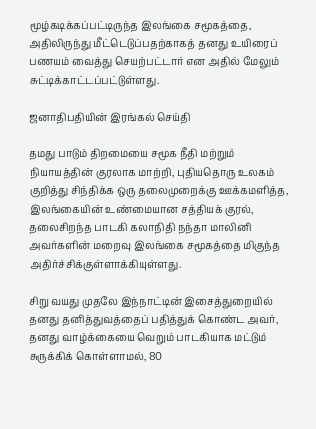மூழ்கடிக்கப்பட்டிருந்த இலங்கை சமூகத்தை, அதிலிருந்து மீட்டெடுப்பதற்காகத் தனது உயிரைப் பணயம் வைத்து செயற்பட்டார் என அதில் மேலும் சுட்டிக்காட்டப்பட்டுள்ளது.

ஜனாதிபதியின் இரங்கல் செய்தி

தமது பாடும் திறமையை சமூக நீதி மற்றும் நியாயத்தின் குரலாக மாற்றி, புதியதொரு உலகம் குறித்து சிந்திக்க ஒரு தலைமுறைக்கு ஊக்கமளித்த, இலங்கையின் உண்மையான சத்தியக் குரல், தலைசிறந்த பாடகி கலாநிதி நந்தா மாலினி அவர்களின் மறைவு இலங்கை சமூகத்தை மிகுந்த அதிர்ச்சிக்குள்ளாக்கியுள்ளது.

சிறு வயது முதலே இந்நாட்டின் இசைத்துறையில் தனது தனித்துவத்தைப் பதித்துக் கொண்ட அவர், தனது வாழ்க்கையை வெறும் பாடகியாக மட்டும் சுருக்கிக் கொள்ளாமல், 80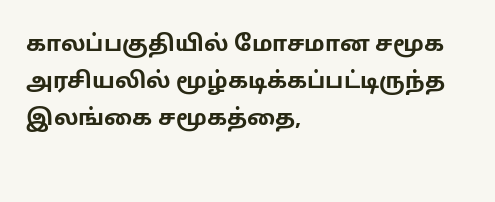காலப்பகுதியில் மோசமான சமூக அரசியலில் மூழ்கடிக்கப்பட்டிருந்த இலங்கை சமூகத்தை,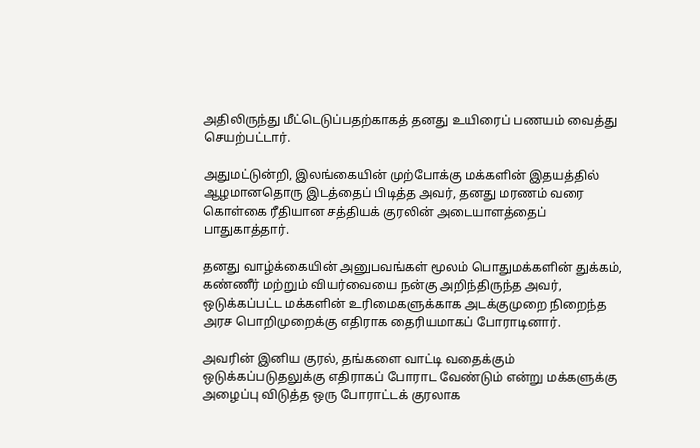அதிலிருந்து மீட்டெடுப்பதற்காகத் தனது உயிரைப் பணயம் வைத்து செயற்பட்டார்.

அதுமட்டுன்றி, இலங்கையின் முற்போக்கு மக்களின் இதயத்தில் ஆழமானதொரு இடத்தைப் பிடித்த அவர், தனது மரணம் வரை கொள்கை ரீதியான சத்தியக் குரலின் அடையாளத்தைப் பாதுகாத்தார்.

தனது வாழ்க்கையின் அனுபவங்கள் மூலம் பொதுமக்களின் துக்கம், கண்ணீர் மற்றும் வியர்வையை நன்கு அறிந்திருந்த அவர், ஒடுக்கப்பட்ட மக்களின் உரிமைகளுக்காக அடக்குமுறை நிறைந்த அரச பொறிமுறைக்கு எதிராக தைரியமாகப் போராடினார்.

அவரின் இனிய குரல், தங்களை வாட்டி வதைக்கும் ஒடுக்கப்படுதலுக்கு எதிராகப் போராட வேண்டும் என்று மக்களுக்கு அழைப்பு விடுத்த ஒரு போராட்டக் குரலாக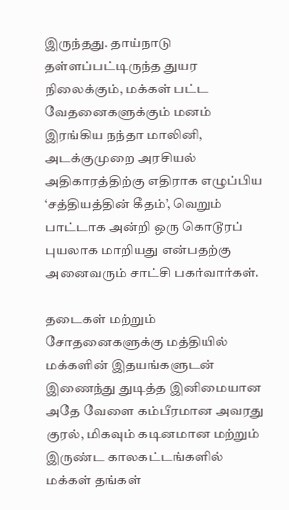இருந்தது. தாய்நாடு தள்ளப்பட்டிருந்த துயர நிலைக்கும், மக்கள் பட்ட வேதனைகளுக்கும் மனம் இரங்கிய நந்தா மாலினி, அடக்குமுறை அரசியல் அதிகாரத்திற்கு எதிராக எழுப்பிய ‘சத்தியத்தின் கீதம்’, வெறும் பாட்டாக அன்றி ஒரு கொடூரப் புயலாக மாறியது என்பதற்கு அனைவரும் சாட்சி பகர்வார்கள்.

தடைகள் மற்றும் சோதனைகளுக்கு மத்தியில் மக்களின் இதயங்களுடன் இணைந்து துடித்த இனிமையான அதே வேளை கம்பீரமான அவரது குரல், மிகவும் கடினமான மற்றும் இருண்ட காலகட்டங்களில் மக்கள் தங்கள்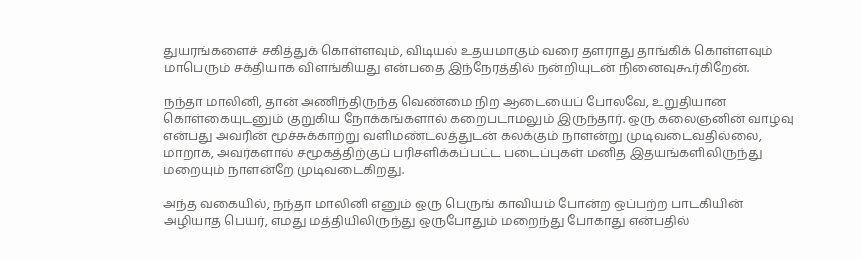துயரங்களைச் சகித்துக் கொள்ளவும், விடியல் உதயமாகும் வரை தளராது தாங்கிக் கொள்ளவும் மாபெரும் சக்தியாக விளங்கியது என்பதை இந்நேரத்தில் நன்றியுடன் நினைவுகூர்கிறேன்.

நந்தா மாலினி, தான் அணிந்திருந்த வெண்மை நிற ஆடையைப் போலவே, உறுதியான கொள்கையுடனும் குறுகிய நோக்கங்களால் கறைபடாமலும் இருந்தார். ஒரு கலைஞனின் வாழ்வு என்பது அவரின் மூச்சுக்காற்று வளிமண்டலத்துடன் கலக்கும் நாளன்று முடிவடைவதில்லை, மாறாக, அவர்களால் சமூகத்திற்குப் பரிசளிக்கப்பட்ட படைப்புகள் மனித இதயங்களிலிருந்து மறையும் நாளன்றே முடிவடைகிறது.

அந்த வகையில், நந்தா மாலினி எனும் ஒரு பெருங் காவியம் போன்ற ஒப்பற்ற பாடகியின் அழியாத பெயர், எமது மத்தியிலிருந்து ஒருபோதும் மறைந்து போகாது என்பதில்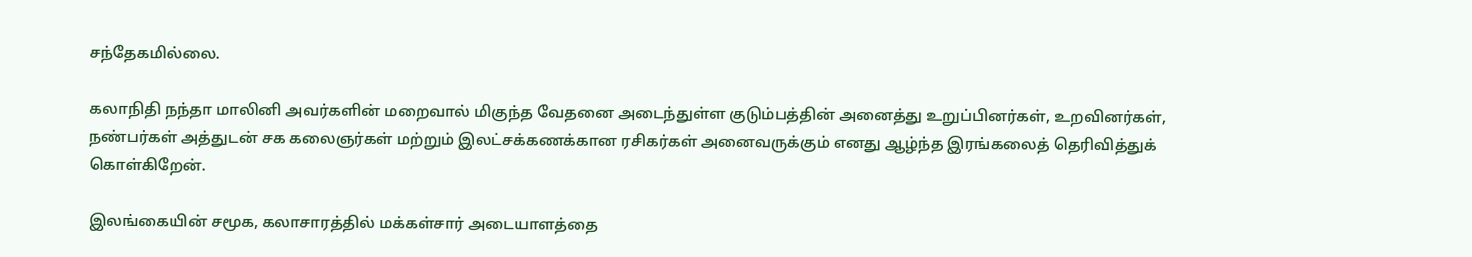சந்தேகமில்லை.

கலாநிதி நந்தா மாலினி அவர்களின் மறைவால் மிகுந்த வேதனை அடைந்துள்ள குடும்பத்தின் அனைத்து உறுப்பினர்கள், உறவினர்கள், நண்பர்கள் அத்துடன் சக கலைஞர்கள் மற்றும் இலட்சக்கணக்கான ரசிகர்கள் அனைவருக்கும் எனது ஆழ்ந்த இரங்கலைத் தெரிவித்துக் கொள்கிறேன்.

இலங்கையின் சமூக, கலாசாரத்தில் மக்கள்சார் அடையாளத்தை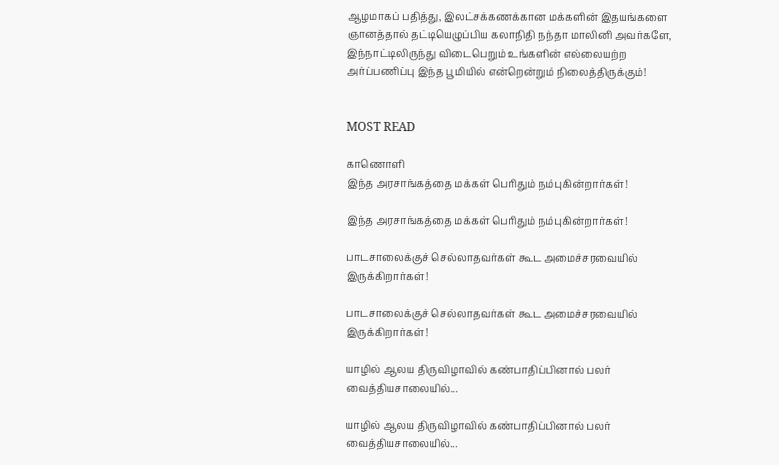ஆழமாகப் பதித்து, இலட்சக்கணக்கான மக்களின் இதயங்களை ஞானத்தால் தட்டியெழுப்பிய கலாநிதி நந்தா மாலினி அவர்களே, இந்நாட்டிலிருந்து விடைபெறும் உங்களின் எல்லையற்ற அர்ப்பணிப்பு இந்த பூமியில் என்றென்றும் நிலைத்திருக்கும்!


MOST READ

காணொளி
இந்த அரசாங்கத்தை மக்கள் பெரிதும் நம்புகின்றார்கள்!

இந்த அரசாங்கத்தை மக்கள் பெரிதும் நம்புகின்றார்கள்!

பாடசாலைக்குச் செல்லாதவர்கள் கூட அமைச்சரவையில் இருக்கிறார்கள்!

பாடசாலைக்குச் செல்லாதவர்கள் கூட அமைச்சரவையில் இருக்கிறார்கள்!

யாழில் ஆலய திருவிழாவில் கண்பாதிப்பினால் பலர் வைத்தியசாலையில்...

யாழில் ஆலய திருவிழாவில் கண்பாதிப்பினால் பலர் வைத்தியசாலையில்...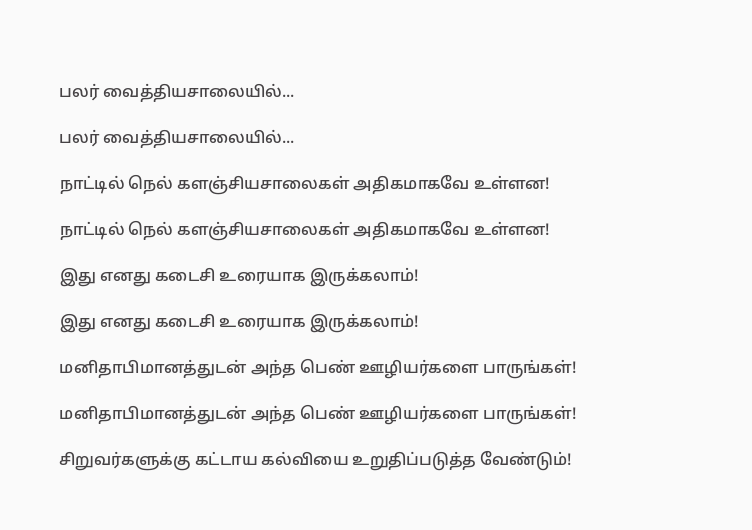பலர் வைத்தியசாலையில்...

பலர் வைத்தியசாலையில்...

நாட்டில் நெல் களஞ்சியசாலைகள் அதிகமாகவே உள்ளன!

நாட்டில் நெல் களஞ்சியசாலைகள் அதிகமாகவே உள்ளன!

இது எனது கடைசி உரையாக இருக்கலாம்!

இது எனது கடைசி உரையாக இருக்கலாம்!

மனிதாபிமானத்துடன் அந்த பெண் ஊழியர்களை பாருங்கள்!

மனிதாபிமானத்துடன் அந்த பெண் ஊழியர்களை பாருங்கள்!

சிறுவர்களுக்கு கட்டாய கல்வியை உறுதிப்படுத்த வேண்டும்!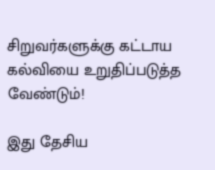சிறுவர்களுக்கு கட்டாய கல்வியை உறுதிப்படுத்த வேண்டும்!

இது தேசிய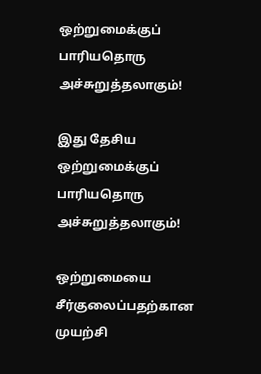ஒற்றுமைக்குப் பாரியதொரு அச்சுறுத்தலாகும்!

இது தேசிய ஒற்றுமைக்குப் பாரியதொரு அச்சுறுத்தலாகும்!

ஒற்றுமையை சீர்குலைப்பதற்கான முயற்சி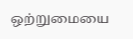ஒற்றுமையை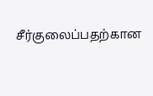சீர்குலைப்பதற்கான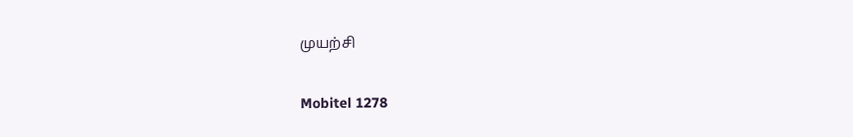முயற்சி

Mobitel 1278